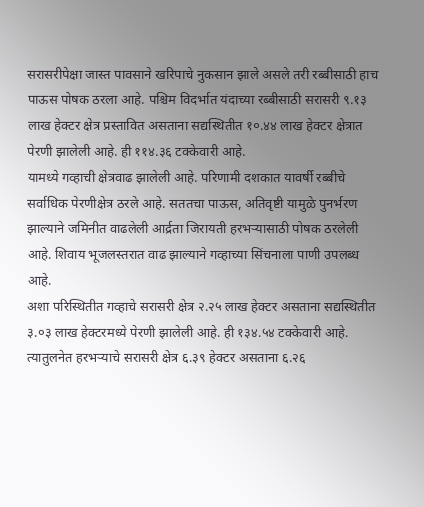सरासरीपेक्षा जास्त पावसाने खरिपाचे नुकसान झाले असले तरी रब्बीसाठी हाच पाऊस पोषक ठरला आहे. पश्चिम विदर्भात यंदाच्या रब्बीसाठी सरासरी ९.१३ लाख हेक्टर क्षेत्र प्रस्तावित असताना सद्यस्थितीत १०.४४ लाख हेक्टर क्षेत्रात पेरणी झालेली आहे. ही ११४.३६ टक्केवारी आहे.
यामध्ये गव्हाची क्षेत्रवाढ झालेली आहे. परिणामी दशकात यावर्षी रब्बीचे सर्वाधिक पेरणीक्षेत्र ठरले आहे. सततचा पाऊस, अतिवृष्टी यामुळे पुनर्भरण झाल्याने जमिनीत वाढलेली आर्द्रता जिरायती हरभऱ्यासाठी पोषक ठरलेली आहे. शिवाय भूजलस्तरात वाढ झाल्याने गव्हाच्या सिंचनाला पाणी उपलब्ध आहे.
अशा परिस्थितीत गव्हाचे सरासरी क्षेत्र २.२५ लाख हेक्टर असताना सद्यस्थितीत ३.०३ लाख हेक्टरमध्ये पेरणी झालेली आहे. ही १३४.५४ टक्केवारी आहे. त्यातुलनेत हरभऱ्याचे सरासरी क्षेत्र ६.३९ हेक्टर असताना ६.२६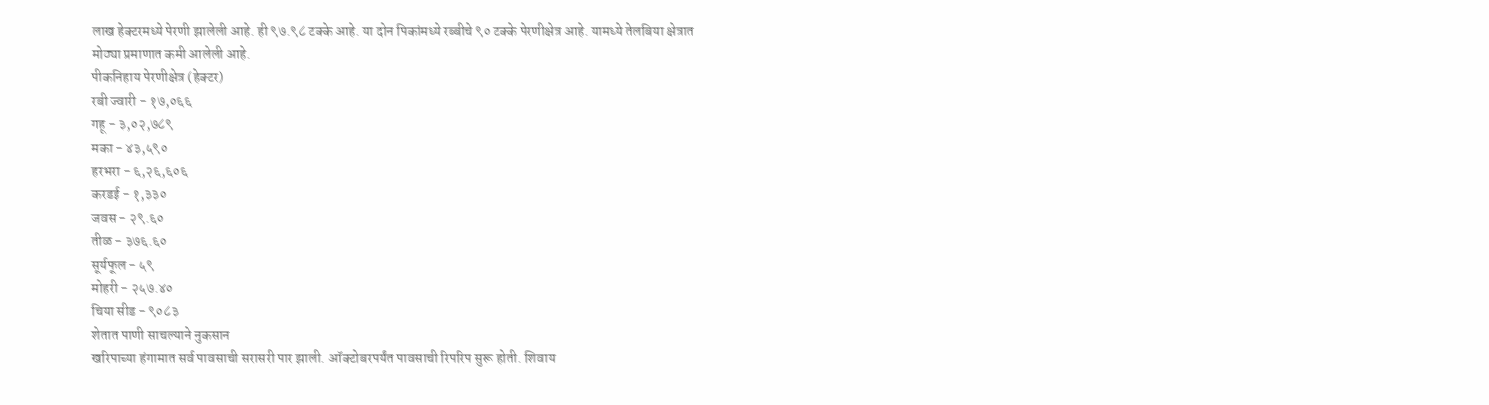लाख हेक्टरमध्ये पेरणी झालेली आहे. ही ९७.९८ टक्के आहे. या दोन पिकांमध्ये रब्बीचे ९० टक्के पेरणीक्षेत्र आहे. यामध्ये तेलबिया क्षेत्रात मोठ्या प्रमाणात कमी आलेली आहे.
पीकनिहाय पेरणीक्षेत्र (हेक्टर)
रबी ज्वारी - १७,०६६
गहू - ३,०२,७८९
मका - ४३,५९०
हरभरा - ६,२६,६०६
करडई - १,३३०
जवस - २९.६०
तीळ - ३७६.६०
सूर्यफूल - ५९
मोहरी - २५७.४०
चिया सीड - ९०८३
शेतात पाणी साचल्याने नुकसान
खरिपाच्या हंगामात सर्व पावसाची सरासरी पार झाली. ऑक्टोबरपर्यंत पावसाची रिपरिप सुरू होती. शिवाय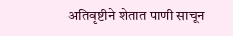अतिवृष्टीने शेतात पाणी साचून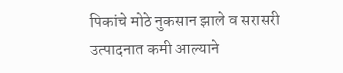पिकांचे मोठे नुकसान झाले व सरासरी उत्पादनात कमी आल्याने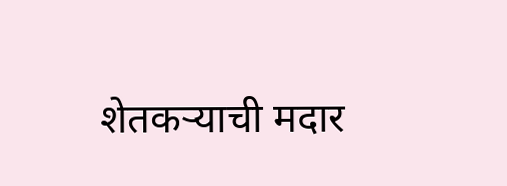शेतकऱ्याची मदार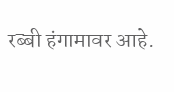रब्बी हंगामावर आहे.